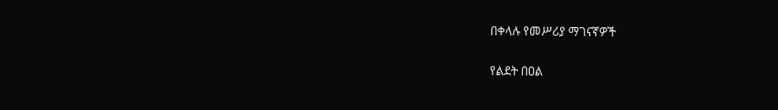በቀላሉ የመሥሪያ ማገናኛዎች

የልደት በዐል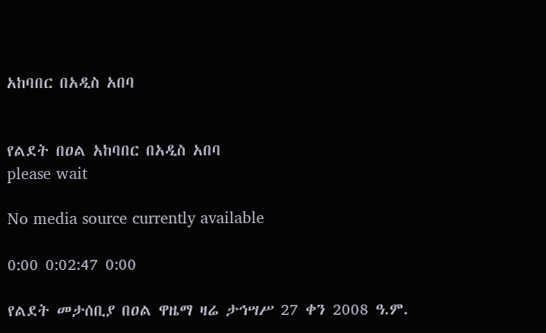አከባበር በአዲስ አበባ


የልደት በዐል አከባበር በአዲስ አበባ
please wait

No media source currently available

0:00 0:02:47 0:00

የልደት መታሰቢያ በዐል ዋዜማ ዛሬ ታኅሣሥ 27 ቀን 2008 ዓ.ም.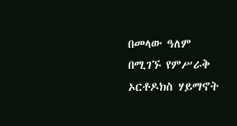በመላው ዓለም በሚገኙ የምሥራቅ ኦርቶዶክስ ሃይማኖት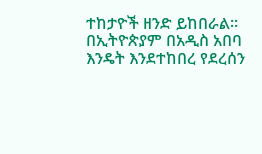ተከታዮች ዘንድ ይከበራል። በኢትዮጵያም በአዲስ አበባ እንዴት እንደተከበረ የደረሰን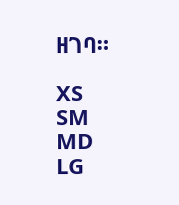ዘገባ።

XS
SM
MD
LG